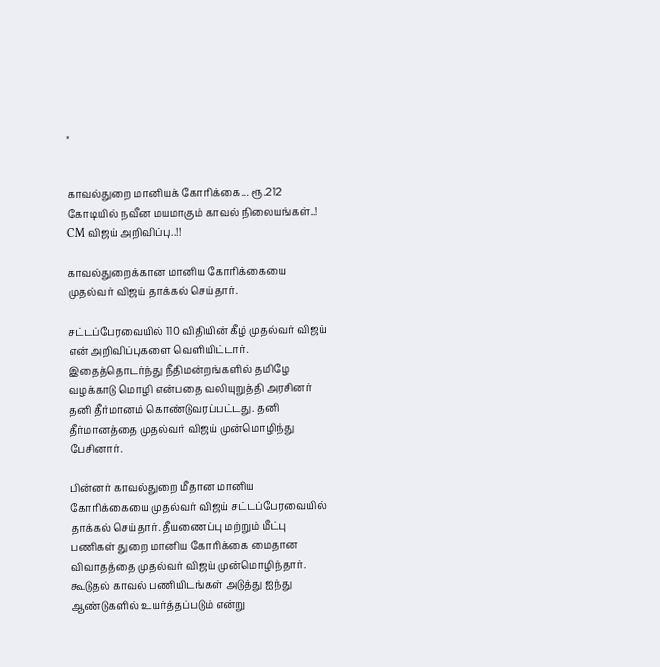×


காவல்துறை மானியக் கோரிக்கை... ரூ.212 கோடியில் நவீன மயமாகும் காவல் நிலையங்கள்..! CM விஜய் அறிவிப்பு..!!

காவல்துறைக்கான மானிய கோரிக்கையை முதல்வர் விஜய் தாக்கல் செய்தார்.

சட்டப்பேரவையில் 110 விதியின் கீழ் முதல்வர் விஜய் என் அறிவிப்புகளை வெளியிட்டார். இதைத்தொடர்ந்து நீதிமன்றங்களில் தமிழே வழக்காடு மொழி என்பதை வலியுறுத்தி அரசினர் தனி தீர்மானம் கொண்டுவரப்பட்டது. தனி தீர்மானத்தை முதல்வர் விஜய் முன்மொழிந்து பேசினார்.

பின்னர் காவல்துறை மீதான மானிய கோரிக்கையை முதல்வர் விஜய் சட்டப்பேரவையில் தாக்கல் செய்தார். தீயணைப்பு மற்றும் மீட்பு பணிகள் துறை மானிய கோரிக்கை மைதான விவாதத்தை முதல்வர் விஜய் முன்மொழிந்தார். கூடுதல் காவல் பணியிடங்கள் அடுத்து ஐந்து ஆண்டுகளில் உயர்த்தப்படும் என்று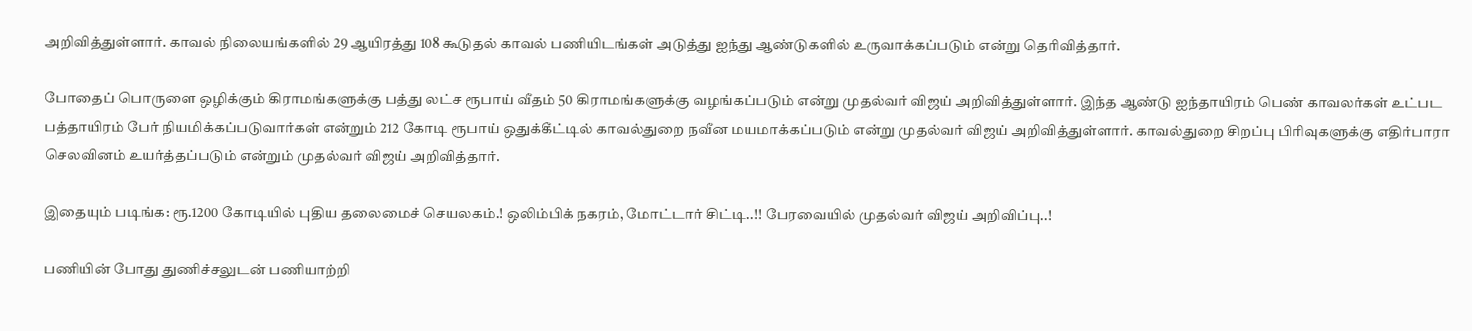அறிவித்துள்ளார். காவல் நிலையங்களில் 29 ஆயிரத்து 108 கூடுதல் காவல் பணியிடங்கள் அடுத்து ஐந்து ஆண்டுகளில் உருவாக்கப்படும் என்று தெரிவித்தார்.

போதைப் பொருளை ஒழிக்கும் கிராமங்களுக்கு பத்து லட்ச ரூபாய் வீதம் 50 கிராமங்களுக்கு வழங்கப்படும் என்று முதல்வர் விஜய் அறிவித்துள்ளார். இந்த ஆண்டு ஐந்தாயிரம் பெண் காவலர்கள் உட்பட பத்தாயிரம் பேர் நியமிக்கப்படுவார்கள் என்றும் 212 கோடி ரூபாய் ஒதுக்கீட்டில் காவல்துறை நவீன மயமாக்கப்படும் என்று முதல்வர் விஜய் அறிவித்துள்ளார். காவல்துறை சிறப்பு பிரிவுகளுக்கு எதிர்பாரா செலவினம் உயர்த்தப்படும் என்றும் முதல்வர் விஜய் அறிவித்தார்.

இதையும் படிங்க: ரூ.1200 கோடியில் புதிய தலைமைச் செயலகம்.! ஒலிம்பிக் நகரம், மோட்டார் சிட்டி..!! பேரவையில் முதல்வர் விஜய் அறிவிப்பு..!

பணியின் போது துணிச்சலுடன் பணியாற்றி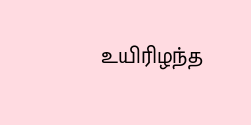உயிரிழந்த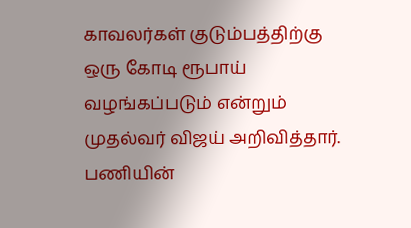காவலர்கள் குடும்பத்திற்கு ஒரு கோடி ரூபாய் வழங்கப்படும் என்றும் முதல்வர் விஜய் அறிவித்தார். பணியின்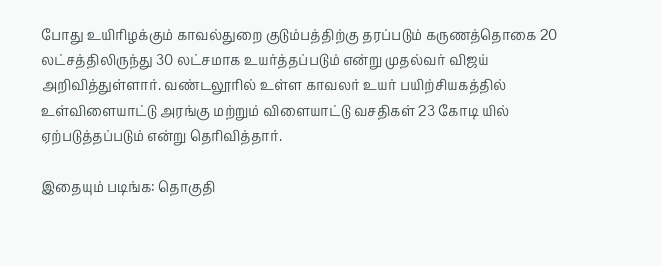போது உயிரிழக்கும் காவல்துறை குடும்பத்திற்கு தரப்படும் கருணத்தொகை 20 லட்சத்திலிருந்து 30 லட்சமாக உயர்த்தப்படும் என்று முதல்வர் விஜய் அறிவித்துள்ளார். வண்டலூரில் உள்ள காவலர் உயர் பயிற்சியகத்தில் உள்விளையாட்டு அரங்கு மற்றும் விளையாட்டு வசதிகள் 23 கோடி யில் ஏற்படுத்தப்படும் என்று தெரிவித்தார்.

இதையும் படிங்க: தொகுதி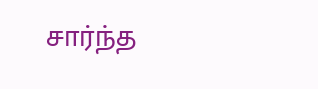சார்ந்த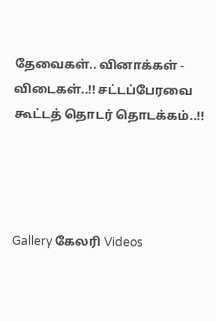தேவைகள்.. வினாக்கள் - விடைகள்..!! சட்டப்பேரவை கூட்டத் தொடர் தொடக்கம்..!!




Gallery கேலரி Videos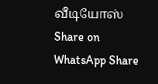வீடியோஸ் Share on WhatsApp Share